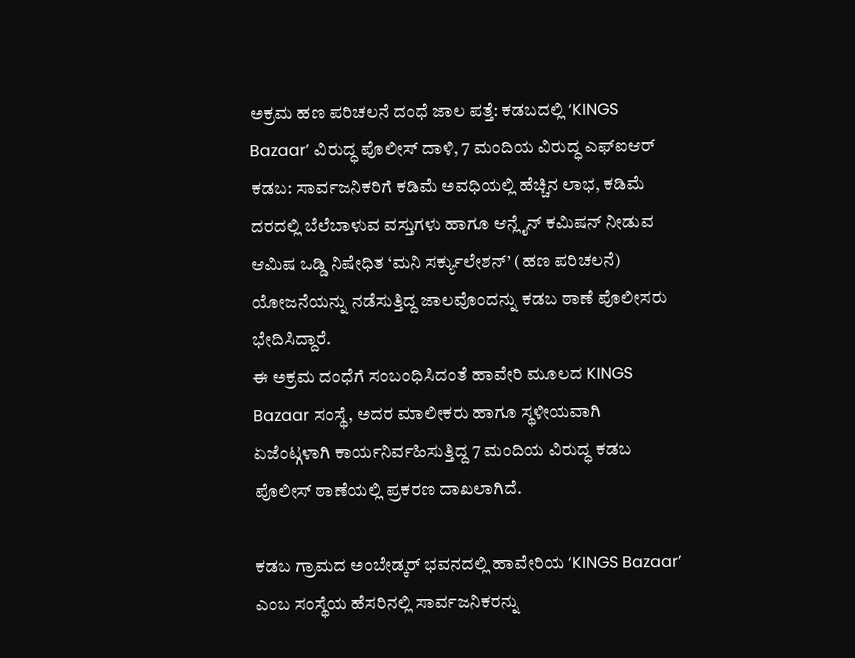ಅಕ್ರಮ ಹಣ ಪರಿಚಲನೆ ದಂಧೆ ಜಾಲ ಪತ್ತೆ: ಕಡಬದಲ್ಲಿ ‘KINGS Bazaar’ ವಿರುದ್ಧ ಪೊಲೀಸ್ ದಾಳಿ, 7 ಮಂದಿಯ ವಿರುದ್ಧ ಎಫ್ಐಆರ್
ಕಡಬ: ಸಾರ್ವಜನಿಕರಿಗೆ ಕಡಿಮೆ ಅವಧಿಯಲ್ಲಿ ಹೆಚ್ಚಿನ ಲಾಭ, ಕಡಿಮೆ ದರದಲ್ಲಿ ಬೆಲೆಬಾಳುವ ವಸ್ತುಗಳು ಹಾಗೂ ಆನ್ಲೈನ್ ಕಮಿಷನ್ ನೀಡುವ ಆಮಿಷ ಒಡ್ಡಿ ನಿಷೇಧಿತ ‘ಮನಿ ಸರ್ಕ್ಯುಲೇಶನ್’ (ಹಣ ಪರಿಚಲನೆ) ಯೋಜನೆಯನ್ನು ನಡೆಸುತ್ತಿದ್ದ ಜಾಲವೊಂದನ್ನು ಕಡಬ ಠಾಣೆ ಪೊಲೀಸರು ಭೇದಿಸಿದ್ದಾರೆ.
ಈ ಅಕ್ರಮ ದಂಧೆಗೆ ಸಂಬಂಧಿಸಿದಂತೆ ಹಾವೇರಿ ಮೂಲದ KINGS Bazaar ಸಂಸ್ಥೆ, ಅದರ ಮಾಲೀಕರು ಹಾಗೂ ಸ್ಥಳೀಯವಾಗಿ ಏಜೆಂಟ್ಗಳಾಗಿ ಕಾರ್ಯನಿರ್ವಹಿಸುತ್ತಿದ್ದ 7 ಮಂದಿಯ ವಿರುದ್ಧ ಕಡಬ ಪೊಲೀಸ್ ಠಾಣೆಯಲ್ಲಿ ಪ್ರಕರಣ ದಾಖಲಾಗಿದೆ.

ಕಡಬ ಗ್ರಾಮದ ಅಂಬೇಡ್ಕರ್ ಭವನದಲ್ಲಿ ಹಾವೇರಿಯ ‘KINGS Bazaar’ ಎಂಬ ಸಂಸ್ಥೆಯ ಹೆಸರಿನಲ್ಲಿ ಸಾರ್ವಜನಿಕರನ್ನು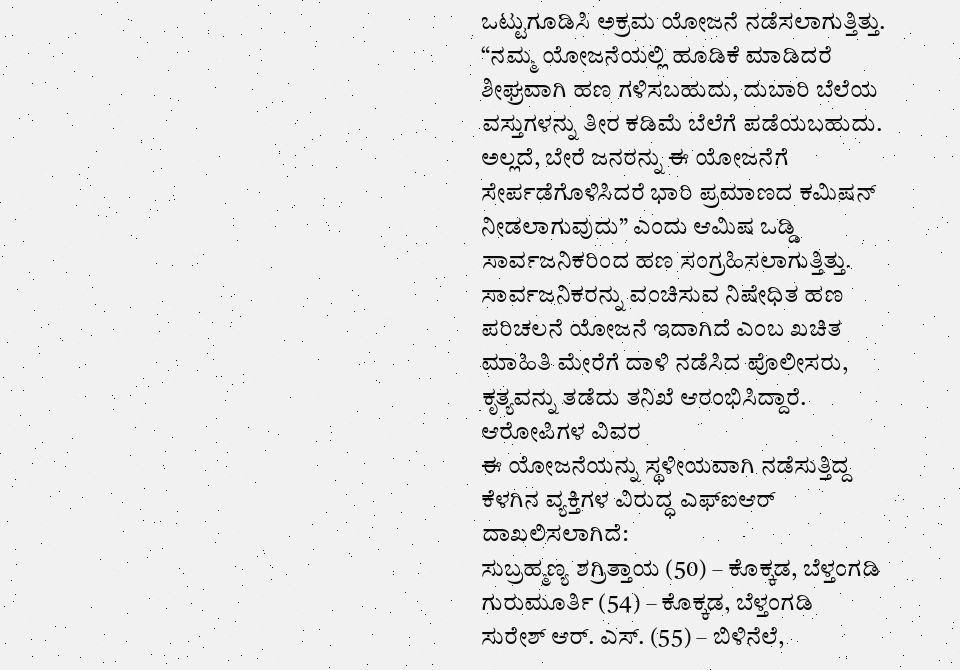ಒಟ್ಟುಗೂಡಿಸಿ ಅಕ್ರಮ ಯೋಜನೆ ನಡೆಸಲಾಗುತ್ತಿತ್ತು. “ನಮ್ಮ ಯೋಜನೆಯಲ್ಲಿ ಹೂಡಿಕೆ ಮಾಡಿದರೆ ಶೀಘ್ರವಾಗಿ ಹಣ ಗಳಿಸಬಹುದು, ದುಬಾರಿ ಬೆಲೆಯ ವಸ್ತುಗಳನ್ನು ತೀರ ಕಡಿಮೆ ಬೆಲೆಗೆ ಪಡೆಯಬಹುದು. ಅಲ್ಲದೆ, ಬೇರೆ ಜನರನ್ನು ಈ ಯೋಜನೆಗೆ ಸೇರ್ಪಡೆಗೊಳಿಸಿದರೆ ಭಾರಿ ಪ್ರಮಾಣದ ಕಮಿಷನ್ ನೀಡಲಾಗುವುದು” ಎಂದು ಆಮಿಷ ಒಡ್ಡಿ ಸಾರ್ವಜನಿಕರಿಂದ ಹಣ ಸಂಗ್ರಹಿಸಲಾಗುತ್ತಿತ್ತು.
ಸಾರ್ವಜನಿಕರನ್ನು ವಂಚಿಸುವ ನಿಷೇಧಿತ ಹಣ ಪರಿಚಲನೆ ಯೋಜನೆ ಇದಾಗಿದೆ ಎಂಬ ಖಚಿತ ಮಾಹಿತಿ ಮೇರೆಗೆ ದಾಳಿ ನಡೆಸಿದ ಪೊಲೀಸರು, ಕೃತ್ಯವನ್ನು ತಡೆದು ತನಿಖೆ ಆರಂಭಿಸಿದ್ದಾರೆ.
ಆರೋಪಿಗಳ ವಿವರ
ಈ ಯೋಜನೆಯನ್ನು ಸ್ಥಳೀಯವಾಗಿ ನಡೆಸುತ್ತಿದ್ದ ಕೆಳಗಿನ ವ್ಯಕ್ತಿಗಳ ವಿರುದ್ಧ ಎಫ್ಐಆರ್ ದಾಖಲಿಸಲಾಗಿದೆ:
ಸುಬ್ರಹ್ಮಣ್ಯ ಶಗ್ರಿತ್ತಾಯ (50) – ಕೊಕ್ಕಡ, ಬೆಳ್ತಂಗಡಿ
ಗುರುಮೂರ್ತಿ (54) – ಕೊಕ್ಕಡ, ಬೆಳ್ತಂಗಡಿ
ಸುರೇಶ್ ಆರ್. ಎಸ್. (55) – ಬಿಳಿನೆಲೆ,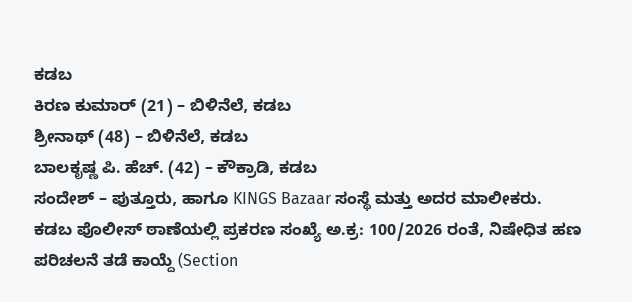ಕಡಬ
ಕಿರಣ ಕುಮಾರ್ (21) – ಬಿಳಿನೆಲೆ, ಕಡಬ
ಶ್ರೀನಾಥ್ (48) – ಬಿಳಿನೆಲೆ, ಕಡಬ
ಬಾಲಕೃಷ್ಣ ಪಿ. ಹೆಚ್. (42) – ಕೌಕ್ರಾಡಿ, ಕಡಬ
ಸಂದೇಶ್ – ಪುತ್ತೂರು, ಹಾಗೂ KINGS Bazaar ಸಂಸ್ಥೆ ಮತ್ತು ಅದರ ಮಾಲೀಕರು.
ಕಡಬ ಪೊಲೀಸ್ ಠಾಣೆಯಲ್ಲಿ ಪ್ರಕರಣ ಸಂಖ್ಯೆ ಅ.ಕ್ರ: 100/2026 ರಂತೆ, ನಿಷೇಧಿತ ಹಣ ಪರಿಚಲನೆ ತಡೆ ಕಾಯ್ದೆ (Section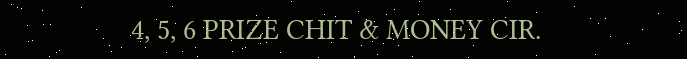4, 5, 6 PRIZE CHIT & MONEY CIR.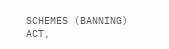SCHEMES (BANNING) ACT,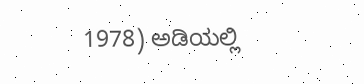1978) ಅಡಿಯಲ್ಲಿ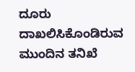ದೂರು ದಾಖಲಿಸಿಕೊಂಡಿರುವ ಮುಂದಿನ ತನಿಖೆ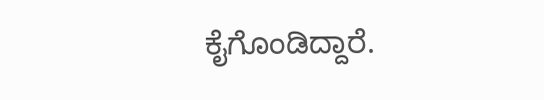ಕೈಗೊಂಡಿದ್ದಾರೆ.